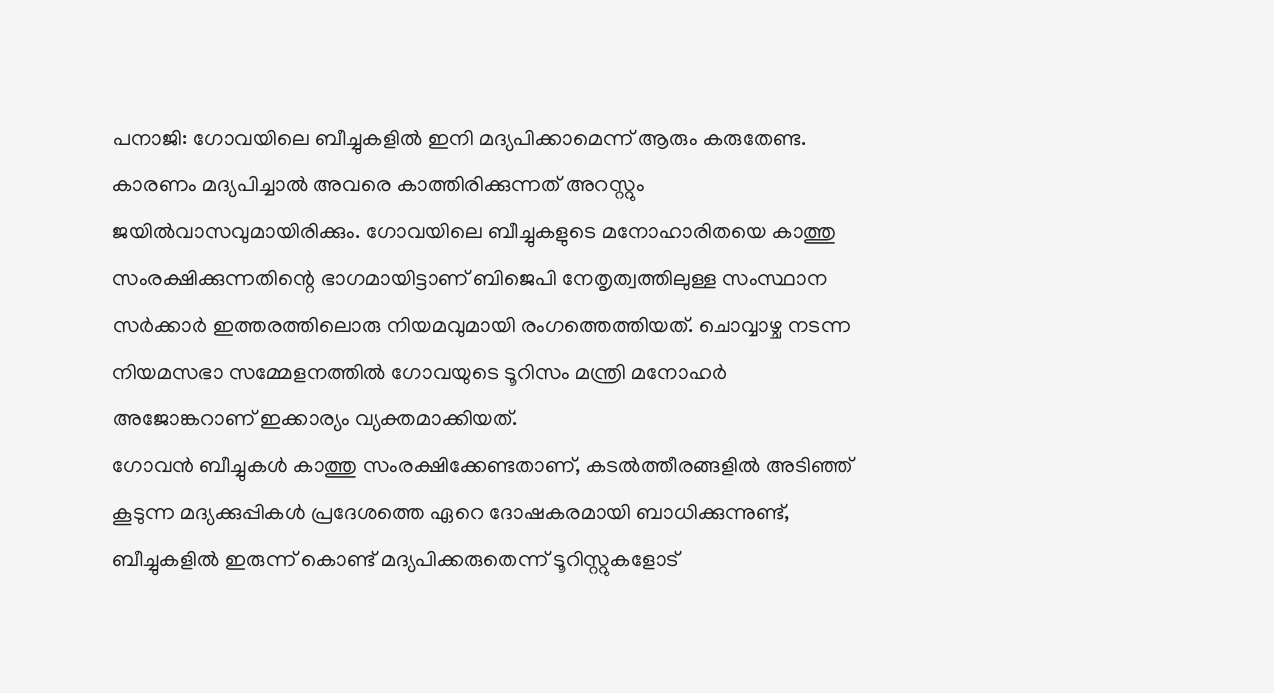പനാജി: ഗോവയിലെ ബീച്ചുകളിൽ ഇനി മദ്യപിക്കാമെന്ന് ആരും കരുതേണ്ട. കാരണം മദ്യപിച്ചാൽ അവരെ കാത്തിരിക്കുന്നത് അറസ്റ്റും ജയിൽവാസവുമായിരിക്കും. ഗോവയിലെ ബീച്ചുകളുടെ മനോഹാരിതയെ കാത്തു സംരക്ഷിക്കുന്നതിന്റെ ഭാഗമായിട്ടാണ് ബിജെപി നേതൃത്വത്തിലുള്ള സംസ്ഥാന സർക്കാർ ഇത്തരത്തിലൊരു നിയമവുമായി രംഗത്തെത്തിയത്. ചൊവ്വാഴ്ച നടന്ന നിയമസഭാ സമ്മേളനത്തിൽ ഗോവയുടെ ടൂറിസം മന്ത്രി മനോഹർ അജോങ്കറാണ് ഇക്കാര്യം വ്യക്തമാക്കിയത്.
ഗോവൻ ബീച്ചുകൾ കാത്തു സംരക്ഷിക്കേണ്ടതാണ്, കടൽത്തീരങ്ങളിൽ അടിഞ്ഞ് കൂടുന്ന മദ്യക്കുപ്പികൾ പ്രദേശത്തെ ഏറെ ദോഷകരമായി ബാധിക്കുന്നുണ്ട്, ബീച്ചുകളിൽ ഇരുന്ന് കൊണ്ട് മദ്യപിക്കരുതെന്ന് ടൂറിസ്റ്റുകളോട്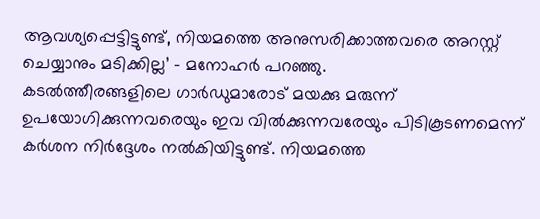ആവശ്യപ്പെട്ടിട്ടുണ്ട്, നിയമത്തെ അനുസരിക്കാത്തവരെ അറസ്റ്റ് ചെയ്യാനും മടിക്കില്ല’ – മനോഹർ പറഞ്ഞു.
കടൽത്തീരങ്ങളിലെ ഗാർഡുമാരോട് മയക്കു മരുന്ന് ഉപയോഗിക്കുന്നവരെയും ഇവ വിൽക്കുന്നവരേയും പിടികൂടണമെന്ന് കർശന നിർദ്ദേശം നൽകിയിട്ടുണ്ട്. നിയമത്തെ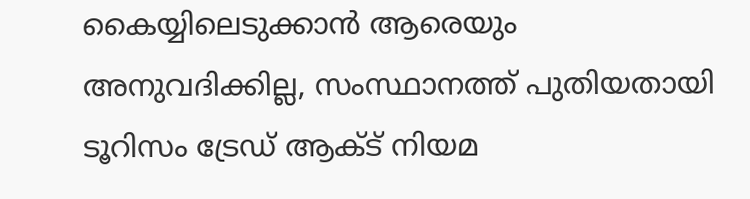കൈയ്യിലെടുക്കാൻ ആരെയും അനുവദിക്കില്ല, സംസ്ഥാനത്ത് പുതിയതായി ടൂറിസം ട്രേഡ് ആക്ട് നിയമ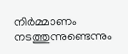നിർമ്മാണം നടത്തുന്നുണ്ടെന്നും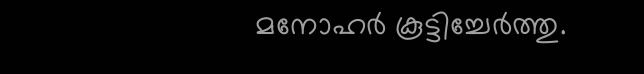മനോഹർ കൂട്ടിച്ചേർത്തു.